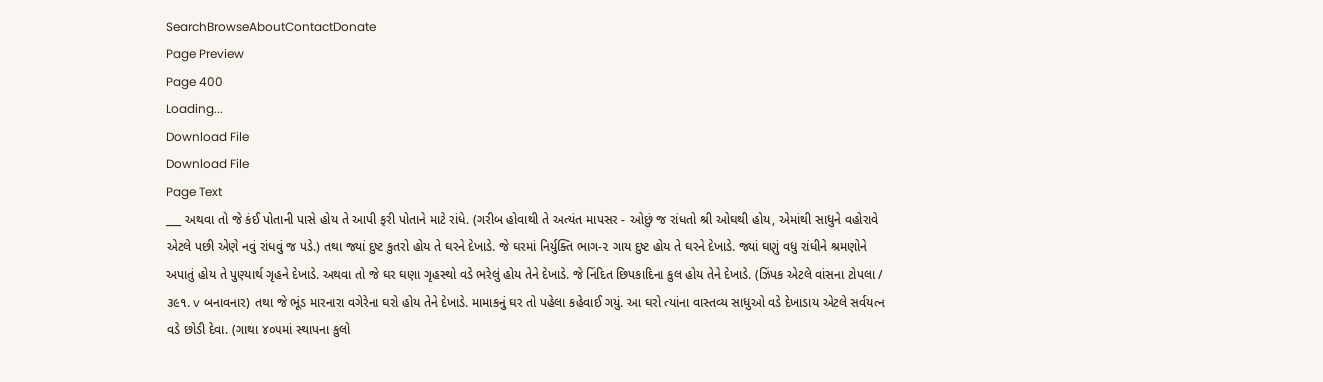SearchBrowseAboutContactDonate
Page Preview
Page 400
Loading...
Download File
Download File
Page Text
___ અથવા તો જે કંઈ પોતાની પાસે હોય તે આપી ફરી પોતાને માટે રાંધે. (ગરીબ હોવાથી તે અત્યંત માપસર - ઓછું જ રાંધતો શ્રી ઓઘથી હોય, એમાંથી સાધુને વહોરાવે એટલે પછી એણે નવું રાંધવું જ પડે.) તથા જ્યાં દુષ્ટ કુતરો હોય તે ઘરને દેખાડે. જે ઘરમાં નિર્યુક્તિ ભાગ-૨ ગાય દુષ્ટ હોય તે ઘરને દેખાડે. જ્યાં ઘણું વધુ રાંધીને શ્રમણોને અપાતું હોય તે પુણ્યાર્થ ગૃહને દેખાડે. અથવા તો જે ઘર ઘણા ગૃહસ્થો વડે ભરેલું હોય તેને દેખાડે. જે નિંદિત છિપકાદિના કુલ હોય તેને દેખાડે. (ઝિંપક એટલે વાંસના ટોપલા / ૩૯૧. v બનાવનાર) તથા જે ભૂંડ મારનારા વગેરેના ઘરો હોય તેને દેખાડે. મામાકનું ઘર તો પહેલા કહેવાઈ ગયું. આ ઘરો ત્યાંના વાસ્તવ્ય સાધુઓ વડે દેખાડાય એટલે સર્વયત્ન વડે છોડી દેવા. (ગાથા ૪૦૫માં સ્થાપના કુલો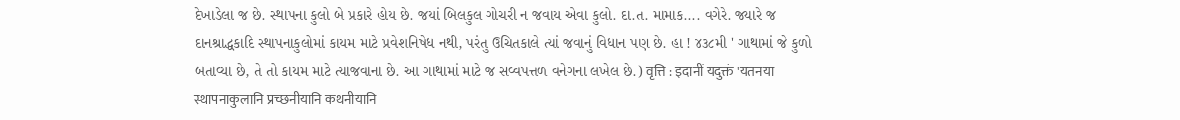દેખાડેલા જ છે. સ્થાપના કુલો બે પ્રકારે હોય છે. જયાં બિલકુલ ગોચરી ન જવાય એવા કુલો. દા.ત. મામાક.... વગેરે. જ્યારે જ દાનશ્રાદ્ધકાદિ સ્થાપનાકુલોમાં કાયમ માટે પ્રવેશનિષેધ નથી, પરંતુ ઉચિતકાલે ત્યાં જવાનું વિધાન પણ છે. હા ! ૪૩૮મી ' ગાથામાં જે કુળો બતાવ્યા છે, તે તો કાયમ માટે ત્યાજવાના છે. આ ગાથામાં માટે જ સવ્વપત્તળ વનેગના લખેલ છે.) वृत्ति : इदानीं यदुक्तं 'यतनया स्थापनाकुलानि प्रच्छनीयानि कथनीयानि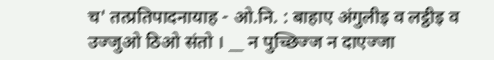च' तत्प्रतिपादनायाह - ओ.नि. : बाहाए अंगुलीइ व लट्ठीइ व उज्जुओ ठिओ संतो । __ न पुच्छिज्ज न दाएज्जा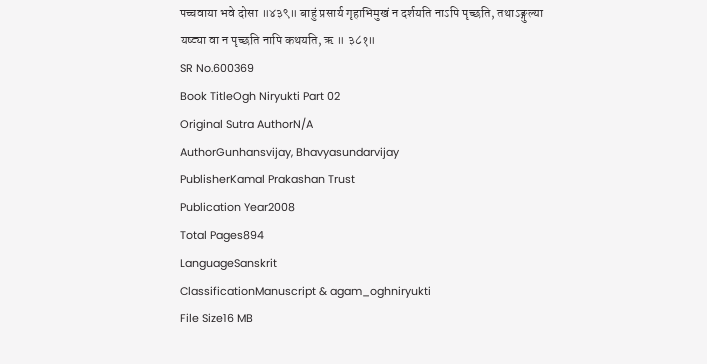पच्चवाया भवे दोसा ॥४३९॥ बाहुं प्रसार्य गृहाभिमुखं न दर्शयति नाऽपि पृच्छति, तथाऽङ्गुल्या यष्ट्या वा न पृच्छति नापि कथयति, ऋ ॥ ३८१॥
SR No.600369
Book TitleOgh Niryukti Part 02
Original Sutra AuthorN/A
AuthorGunhansvijay, Bhavyasundarvijay
PublisherKamal Prakashan Trust
Publication Year2008
Total Pages894
LanguageSanskrit
ClassificationManuscript & agam_oghniryukti
File Size16 MB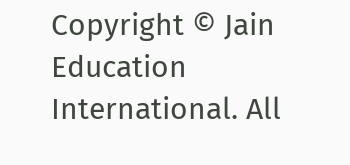Copyright © Jain Education International. All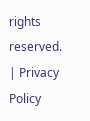rights reserved. | Privacy Policy